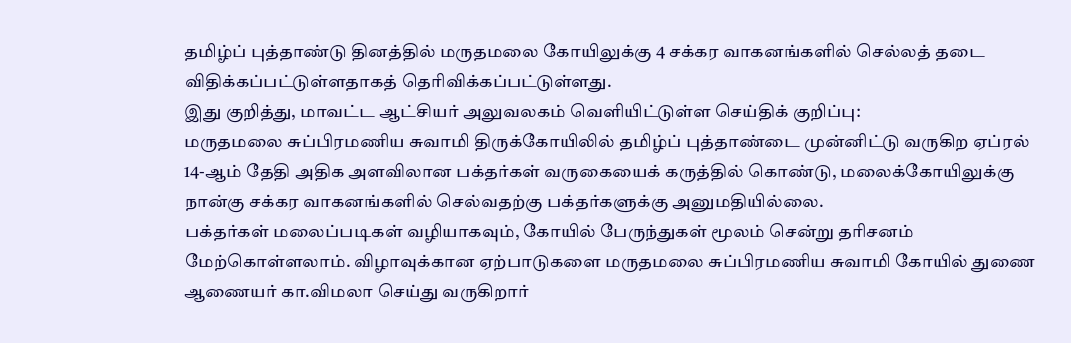தமிழ்ப் புத்தாண்டு தினத்தில் மருதமலை கோயிலுக்கு 4 சக்கர வாகனங்களில் செல்லத் தடை விதிக்கப்பட்டுள்ளதாகத் தெரிவிக்கப்பட்டுள்ளது.
இது குறித்து, மாவட்ட ஆட்சியர் அலுவலகம் வெளியிட்டுள்ள செய்திக் குறிப்பு:
மருதமலை சுப்பிரமணிய சுவாமி திருக்கோயிலில் தமிழ்ப் புத்தாண்டை முன்னிட்டு வருகிற ஏப்ரல் 14-ஆம் தேதி அதிக அளவிலான பக்தர்கள் வருகையைக் கருத்தில் கொண்டு, மலைக்கோயிலுக்கு நான்கு சக்கர வாகனங்களில் செல்வதற்கு பக்தர்களுக்கு அனுமதியில்லை.
பக்தர்கள் மலைப்படிகள் வழியாகவும், கோயில் பேருந்துகள் மூலம் சென்று தரிசனம் மேற்கொள்ளலாம். விழாவுக்கான ஏற்பாடுகளை மருதமலை சுப்பிரமணிய சுவாமி கோயில் துணை ஆணையர் கா.விமலா செய்து வருகிறார்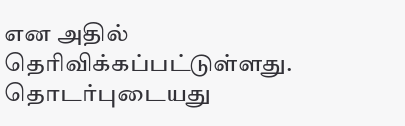என அதில் தெரிவிக்கப்பட்டுள்ளது.
தொடர்புடையது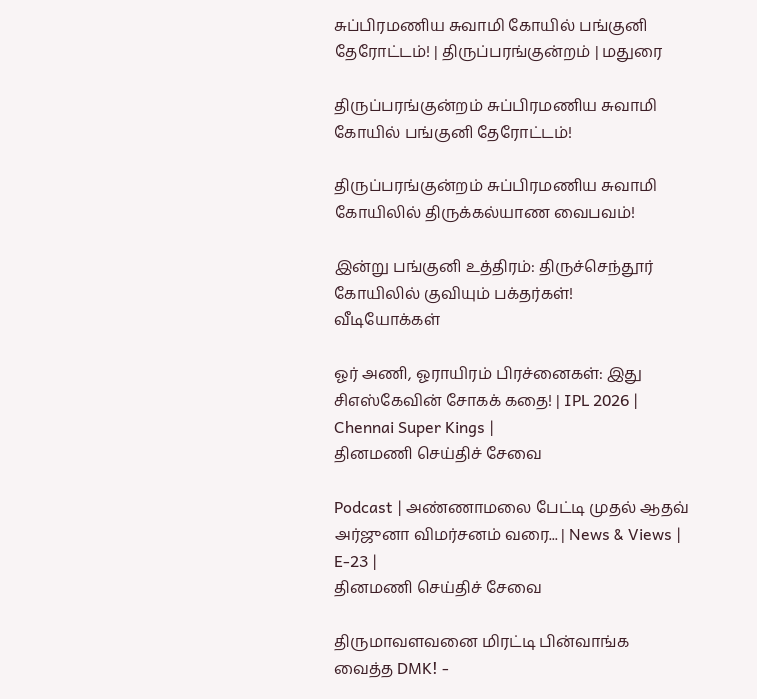சுப்பிரமணிய சுவாமி கோயில் பங்குனி தேரோட்டம்! | திருப்பரங்குன்றம் | மதுரை

திருப்பரங்குன்றம் சுப்பிரமணிய சுவாமி கோயில் பங்குனி தேரோட்டம்!

திருப்பரங்குன்றம் சுப்பிரமணிய சுவாமி கோயிலில் திருக்கல்யாண வைபவம்!

இன்று பங்குனி உத்திரம்: திருச்செந்தூர் கோயிலில் குவியும் பக்தர்கள்!
வீடியோக்கள்

ஓர் அணி, ஓராயிரம் பிரச்னைகள்: இது சிஎஸ்கேவின் சோகக் கதை! | IPL 2026 | Chennai Super Kings |
தினமணி செய்திச் சேவை

Podcast | அண்ணாமலை பேட்டி முதல் ஆதவ் அர்ஜுனா விமர்சனம் வரை... | News & Views | E-23 |
தினமணி செய்திச் சேவை

திருமாவளவனை மிரட்டி பின்வாங்க வைத்த DMK! -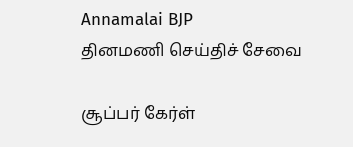Annamalai BJP
தினமணி செய்திச் சேவை

சூப்பர் கேர்ள்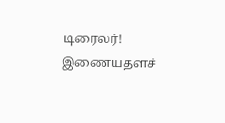டிரைலர்!
இணையதளச்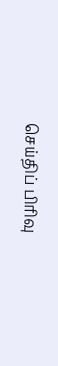செய்திப் பிரிவு